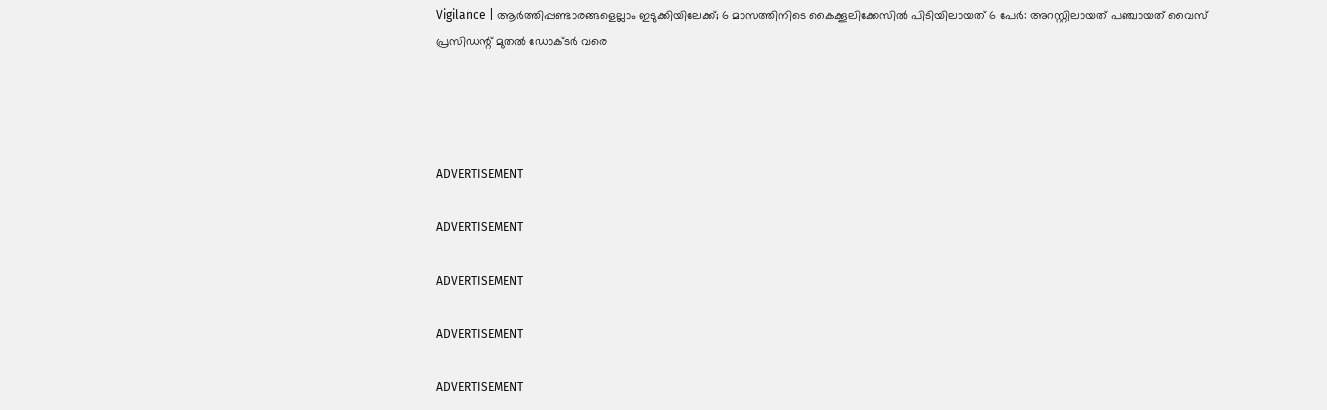Vigilance | ആര്‍ത്തിപ്പണ്ടാരങ്ങളെല്ലാം ഇടുക്കിയിലേക്ക്; 6 മാസത്തിനിടെ കൈക്കൂലിക്കേസില്‍ പിടിയിലായത് 6 പേര്‍: അറസ്റ്റിലായത് പഞ്ചായത് വൈസ് പ്രസിഡന്റ് മുതല്‍ ഡോക്ടര്‍ വരെ




ADVERTISEMENT

ADVERTISEMENT

ADVERTISEMENT

ADVERTISEMENT

ADVERTISEMENT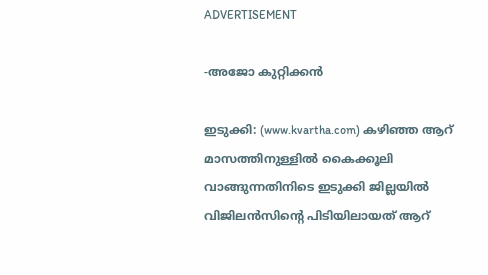ADVERTISEMENT

-അജോ കുറ്റിക്കന്‍

ഇടുക്കി: (www.kvartha.com) കഴിഞ്ഞ ആറ് മാസത്തിനുള്ളില്‍ കൈക്കൂലി വാങ്ങുന്നതിനിടെ ഇടുക്കി ജില്ലയില്‍ വിജിലന്‍സിന്റെ പിടിയിലായത് ആറ്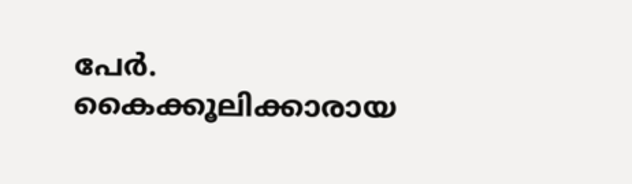പേര്‍. കൈക്കൂലിക്കാരായ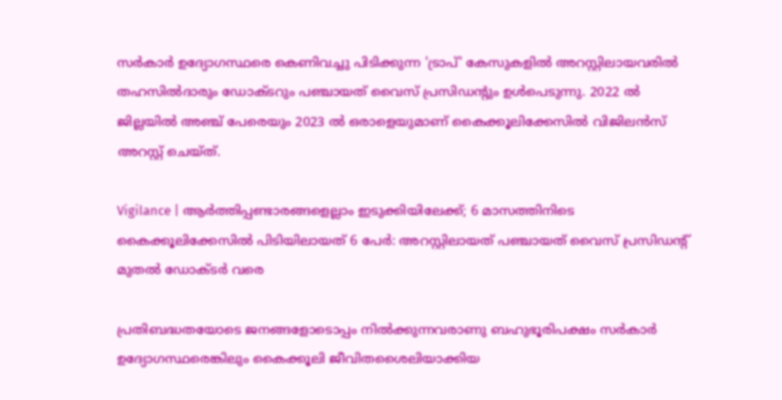സര്‍കാര്‍ ഉദ്യോഗസ്ഥരെ കെണിവച്ചു പിടിക്കുന്ന 'ട്രാപ്' കേസുകളില്‍ അറസ്റ്റിലായവരില്‍ തഹസില്‍ദാരും ഡോക്ടറും പഞ്ചായത് വൈസ് പ്രസിഡന്റും ഉള്‍പെടുന്നു. 2022 ല്‍ ജില്ലയില്‍ അഞ്ച് പേരെയും 2023 ല്‍ ഒരാളെയുമാണ് കൈക്കൂലിക്കേസില്‍ വിജിലന്‍സ് അറസ്റ്റ് ചെയ്ത്.

Vigilance | ആര്‍ത്തിപ്പണ്ടാരങ്ങളെല്ലാം ഇടുക്കിയിലേക്ക്; 6 മാസത്തിനിടെ കൈക്കൂലിക്കേസില്‍ പിടിയിലായത് 6 പേര്‍: അറസ്റ്റിലായത് പഞ്ചായത് വൈസ് പ്രസിഡന്റ് മുതല്‍ ഡോക്ടര്‍ വരെ

പ്രതിബദ്ധതയോടെ ജനങ്ങളോടൊപ്പം നില്‍ക്കുന്നവരാണു ബഹുഭൂരിപക്ഷം സര്‍കാര്‍ ഉദ്യോഗസ്ഥരെങ്കിലും കൈക്കൂലി ജീവിതശൈലിയാക്കിയ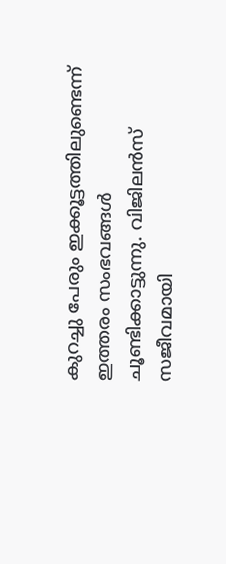കുറച്ചു പേരും ഇക്കൂട്ടത്തിലുണ്ടെന്ന് ഇത്തരം സംഭവങ്ങള്‍ ചൂണ്ടിക്കാട്ടുന്നു. വിജിലന്‍സ് സജീവമായി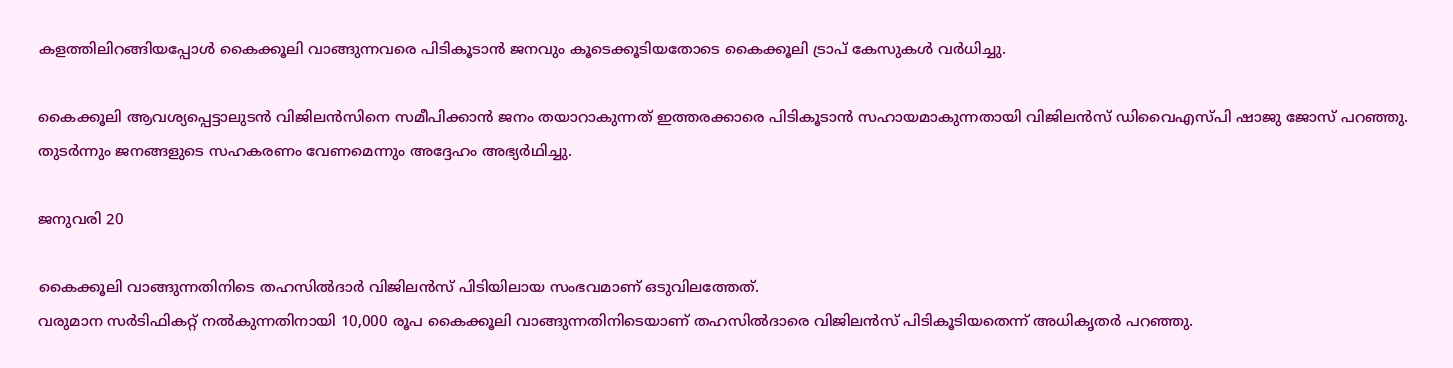കളത്തിലിറങ്ങിയപ്പോള്‍ കൈക്കൂലി വാങ്ങുന്നവരെ പിടികൂടാന്‍ ജനവും കൂടെക്കൂടിയതോടെ കൈക്കൂലി ട്രാപ് കേസുകള്‍ വര്‍ധിച്ചു.

കൈക്കൂലി ആവശ്യപ്പെട്ടാലുടന്‍ വിജിലന്‍സിനെ സമീപിക്കാന്‍ ജനം തയാറാകുന്നത് ഇത്തരക്കാരെ പിടികൂടാന്‍ സഹായമാകുന്നതായി വിജിലന്‍സ് ഡിവൈഎസ്പി ഷാജു ജോസ് പറഞ്ഞു. തുടര്‍ന്നും ജനങ്ങളുടെ സഹകരണം വേണമെന്നും അദ്ദേഹം അഭ്യര്‍ഥിച്ചു.

ജനുവരി 20

കൈക്കൂലി വാങ്ങുന്നതിനിടെ തഹസില്‍ദാര്‍ വിജിലന്‍സ് പിടിയിലായ സംഭവമാണ് ഒടുവിലത്തേത്.
വരുമാന സര്‍ടിഫികറ്റ് നല്‍കുന്നതിനായി 10,000 രൂപ കൈക്കൂലി വാങ്ങുന്നതിനിടെയാണ് തഹസില്‍ദാരെ വിജിലന്‍സ് പിടികൂടിയതെന്ന് അധികൃതര്‍ പറഞ്ഞു.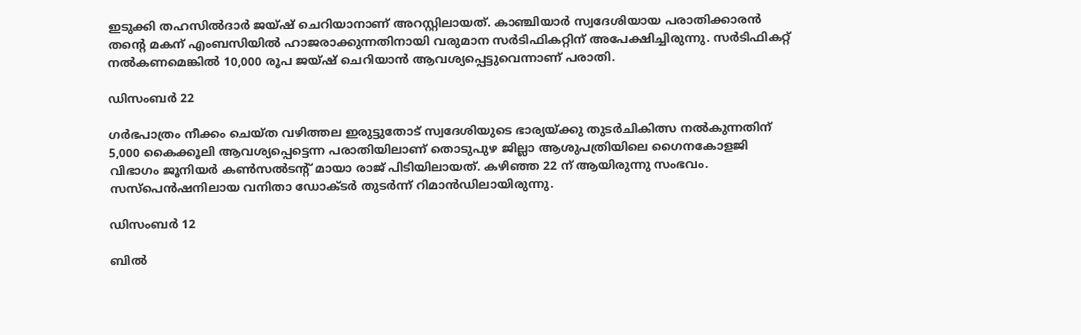ഇടുക്കി തഹസില്‍ദാര്‍ ജയ്ഷ് ചെറിയാനാണ് അറസ്റ്റിലായത്. കാഞ്ചിയാര്‍ സ്വദേശിയായ പരാതിക്കാരന്‍ തന്റെ മകന് എംബസിയില്‍ ഹാജരാക്കുന്നതിനായി വരുമാന സര്‍ടിഫികറ്റിന് അപേക്ഷിച്ചിരുന്നു. സര്‍ടിഫികറ്റ് നല്‍കണമെങ്കില്‍ 10,000 രൂപ ജയ്ഷ് ചെറിയാന്‍ ആവശ്യപ്പെട്ടുവെന്നാണ് പരാതി.

ഡിസംബര്‍ 22

ഗര്‍ഭപാത്രം നീക്കം ചെയ്ത വഴിത്തല ഇരുട്ടുതോട് സ്വദേശിയുടെ ഭാര്യയ്ക്കു തുടര്‍ചികിത്സ നല്‍കുന്നതിന് 5,000 കൈക്കൂലി ആവശ്യപ്പെട്ടെന്ന പരാതിയിലാണ് തൊടുപുഴ ജില്ലാ ആശുപത്രിയിലെ ഗൈനകോളജി വിഭാഗം ജൂനിയര്‍ കണ്‍സല്‍ടന്റ് മായാ രാജ് പിടിയിലായത്. കഴിഞ്ഞ 22 ന് ആയിരുന്നു സംഭവം. സസ്‌പെന്‍ഷനിലായ വനിതാ ഡോക്ടര്‍ തുടര്‍ന്ന് റിമാന്‍ഡിലായിരുന്നു.

ഡിസംബര്‍ 12

ബില്‍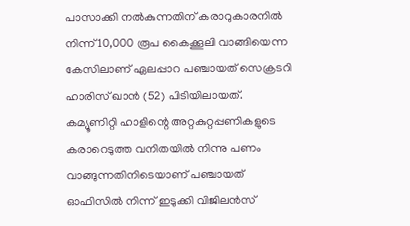പാസാക്കി നല്‍കുന്നതിന് കരാറുകാരനില്‍ നിന്ന് 10,000 രൂപ കൈക്കൂലി വാങ്ങിയെന്ന കേസിലാണ് ഏലപ്പാറ പഞ്ചായത് സെക്രടറി ഹാരിസ് ഖാന്‍ (52) പിടിയിലായത്. കമ്യൂണിറ്റി ഹാളിന്റെ അറ്റകുറ്റപ്പണികളുടെ കരാറെടുത്ത വനിതയില്‍ നിന്നു പണം വാങ്ങുന്നതിനിടെയാണ് പഞ്ചായത് ഓഫിസില്‍ നിന്ന് ഇടുക്കി വിജിലന്‍സ്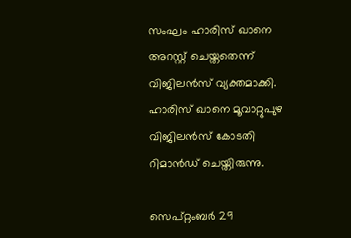സംഘം ഹാരിസ് ഖാനെ അറസ്റ്റ് ചെയ്തതെന്ന് വിജിലന്‍സ് വ്യക്തമാക്കി. ഹാരിസ് ഖാനെ മൂവാറ്റുപുഴ വിജിലന്‍സ് കോടതി റിമാന്‍ഡ് ചെയ്തിരുന്നു.

സെപ്റ്റംബര്‍ 29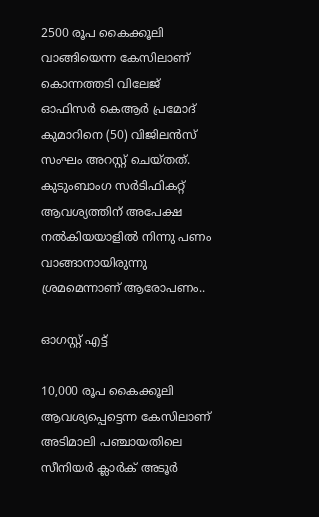2500 രൂപ കൈക്കൂലി വാങ്ങിയെന്ന കേസിലാണ് കൊന്നത്തടി വിലേജ് ഓഫിസര്‍ കെആര്‍ പ്രമോദ് കുമാറിനെ (50) വിജിലന്‍സ് സംഘം അറസ്റ്റ് ചെയ്തത്. കുടുംബാംഗ സര്‍ടിഫികറ്റ് ആവശ്യത്തിന് അപേക്ഷ നല്‍കിയയാളില്‍ നിന്നു പണം വാങ്ങാനായിരുന്നു ശ്രമമെന്നാണ് ആരോപണം..

ഓഗസ്റ്റ് എട്ട്

10,000 രൂപ കൈക്കൂലി ആവശ്യപ്പെട്ടെന്ന കേസിലാണ് അടിമാലി പഞ്ചായതിലെ സീനിയര്‍ ക്ലാര്‍ക് അടൂര്‍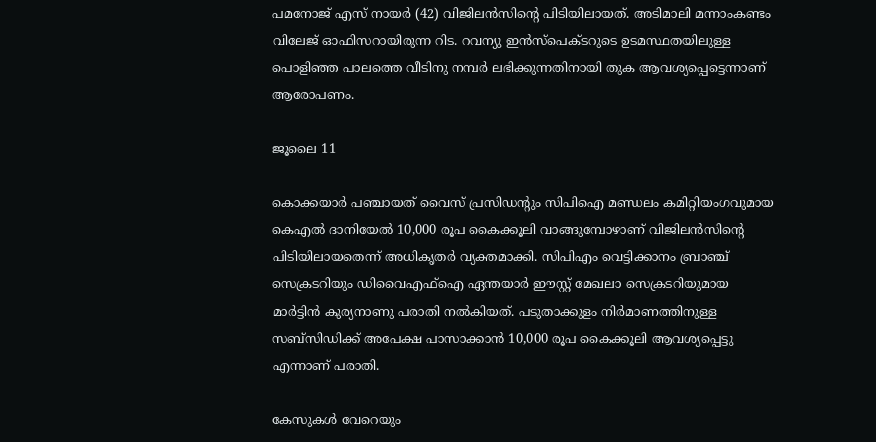പമനോജ് എസ് നായര്‍ (42) വിജിലന്‍സിന്റെ പിടിയിലായത്. അടിമാലി മന്നാംകണ്ടം വിലേജ് ഓഫിസറായിരുന്ന റിട. റവന്യു ഇന്‍സ്‌പെക്ടറുടെ ഉടമസ്ഥതയിലുള്ള പൊളിഞ്ഞ പാലത്തെ വീടിനു നമ്പര്‍ ലഭിക്കുന്നതിനായി തുക ആവശ്യപ്പെട്ടെന്നാണ് ആരോപണം.

ജൂലൈ 11

കൊക്കയാര്‍ പഞ്ചായത് വൈസ് പ്രസിഡന്റും സിപിഐ മണ്ഡലം കമിറ്റിയംഗവുമായ കെഎല്‍ ദാനിയേല്‍ 10,000 രൂപ കൈക്കൂലി വാങ്ങുമ്പോഴാണ് വിജിലന്‍സിന്റെ പിടിയിലായതെന്ന് അധികൃതര്‍ വ്യക്തമാക്കി. സിപിഎം വെട്ടിക്കാനം ബ്രാഞ്ച് സെക്രടറിയും ഡിവൈഎഫ്‌ഐ ഏന്തയാര്‍ ഈസ്റ്റ് മേഖലാ സെക്രടറിയുമായ മാര്‍ട്ടിന്‍ കുര്യനാണു പരാതി നല്‍കിയത്. പടുതാക്കുളം നിര്‍മാണത്തിനുള്ള സബ്‌സിഡിക്ക് അപേക്ഷ പാസാക്കാന്‍ 10,000 രൂപ കൈക്കൂലി ആവശ്യപ്പെട്ടു എന്നാണ് പരാതി.

കേസുകള്‍ വേറെയും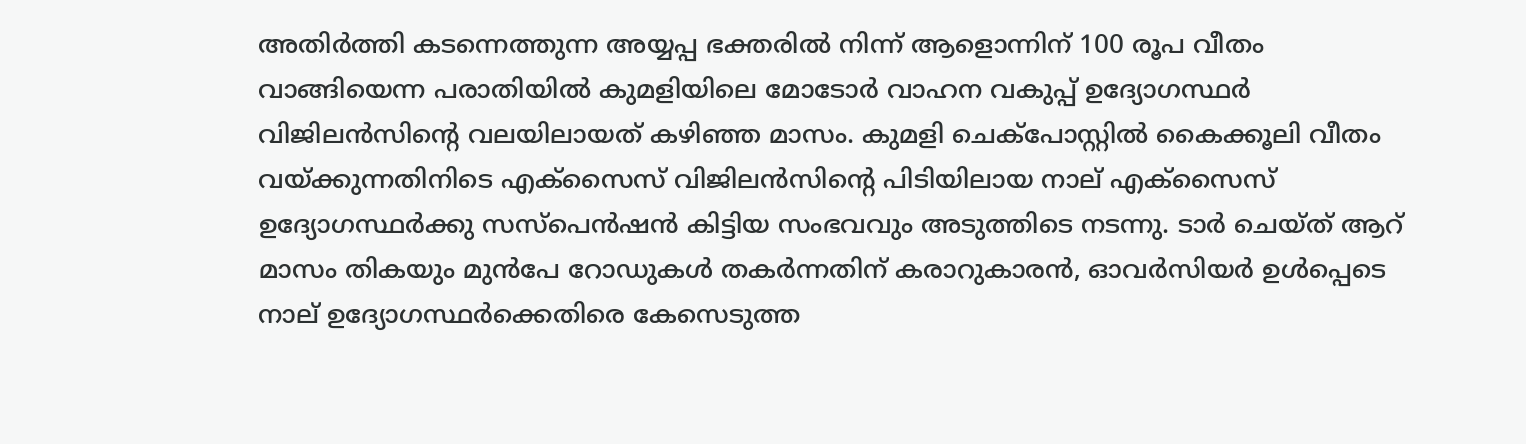അതിര്‍ത്തി കടന്നെത്തുന്ന അയ്യപ്പ ഭക്തരില്‍ നിന്ന് ആളൊന്നിന് 100 രൂപ വീതം വാങ്ങിയെന്ന പരാതിയില്‍ കുമളിയിലെ മോടോര്‍ വാഹന വകുപ്പ് ഉദ്യോഗസ്ഥര്‍ വിജിലന്‍സിന്റെ വലയിലായത് കഴിഞ്ഞ മാസം. കുമളി ചെക്‌പോസ്റ്റില്‍ കൈക്കൂലി വീതം വയ്ക്കുന്നതിനിടെ എക്‌സൈസ് വിജിലന്‍സിന്റെ പിടിയിലായ നാല് എക്‌സൈസ് ഉദ്യോഗസ്ഥര്‍ക്കു സസ്‌പെന്‍ഷന്‍ കിട്ടിയ സംഭവവും അടുത്തിടെ നടന്നു. ടാര്‍ ചെയ്ത് ആറ് മാസം തികയും മുന്‍പേ റോഡുകള്‍ തകര്‍ന്നതിന് കരാറുകാരന്‍, ഓവര്‍സിയര്‍ ഉള്‍പ്പെടെ നാല് ഉദ്യോഗസ്ഥര്‍ക്കെതിരെ കേസെടുത്ത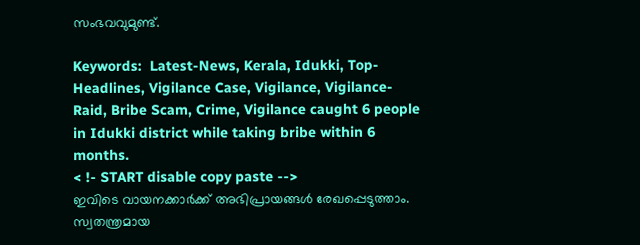സംഭവവുമുണ്ട്.

Keywords:  Latest-News, Kerala, Idukki, Top-Headlines, Vigilance Case, Vigilance, Vigilance-Raid, Bribe Scam, Crime, Vigilance caught 6 people in Idukki district while taking bribe within 6 months.
< !- START disable copy paste -->
ഇവിടെ വായനക്കാർക്ക് അഭിപ്രായങ്ങൾ രേഖപ്പെടുത്താം. സ്വതന്ത്രമായ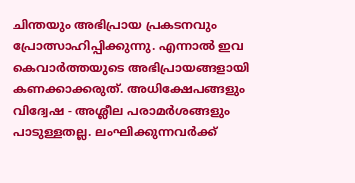ചിന്തയും അഭിപ്രായ പ്രകടനവും പ്രോത്സാഹിപ്പിക്കുന്നു. എന്നാൽ ഇവ കെവാർത്തയുടെ അഭിപ്രായങ്ങളായി കണക്കാക്കരുത്. അധിക്ഷേപങ്ങളും വിദ്വേഷ - അശ്ലീല പരാമർശങ്ങളും പാടുള്ളതല്ല. ലംഘിക്കുന്നവർക്ക്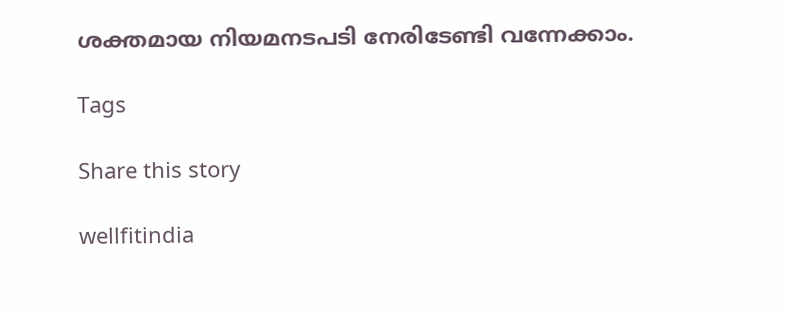ശക്തമായ നിയമനടപടി നേരിടേണ്ടി വന്നേക്കാം.

Tags

Share this story

wellfitindia